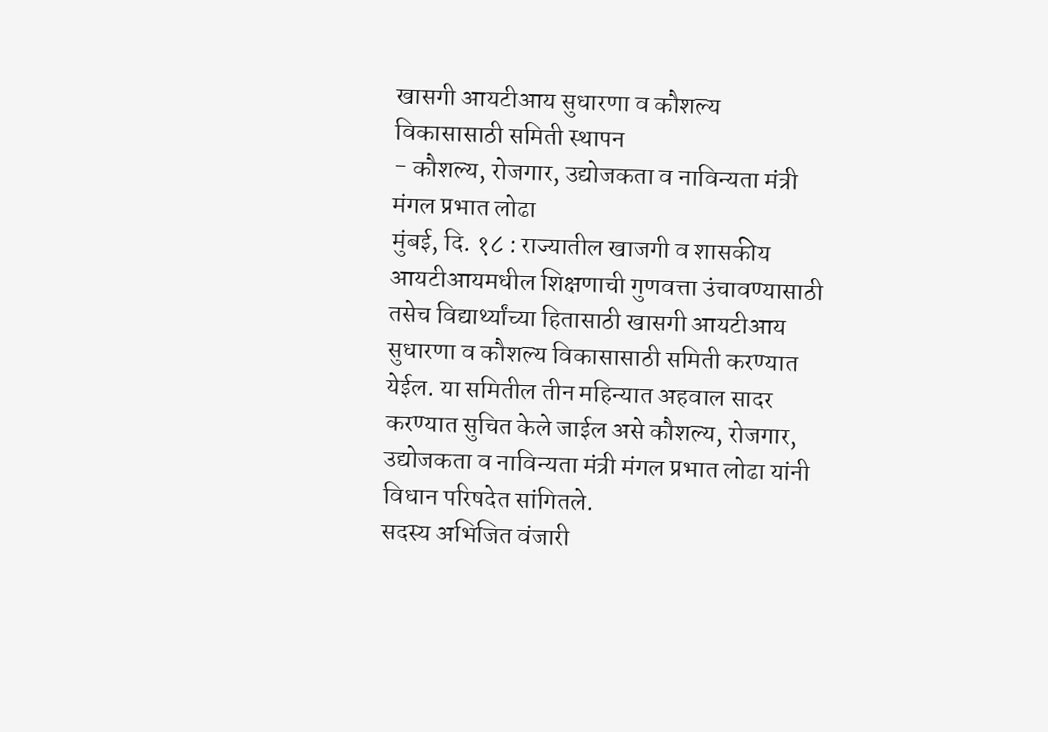खासगी आयटीआय सुधारणा व कौशल्य विकासासाठी समिती स्थापन
- कौशल्य, रोजगार, उद्योजकता व नाविन्यता मंत्री मंगल प्रभात लोढा
मुंबई, दि. १८ : राज्यातील खाजगी व शासकीय आयटीआयमधील शिक्षणाची गुणवत्ता उंचावण्यासाठी तसेच विद्यार्थ्यांच्या हितासाठी खासगी आयटीआय सुधारणा व कौशल्य विकासासाठी समिती करण्यात येईल. या समितील तीन महिन्यात अहवाल सादर करण्यात सुचित केले जाईल असे कौशल्य, रोजगार, उद्योजकता व नाविन्यता मंत्री मंगल प्रभात लोढा यांनी विधान परिषदेत सांगितले.
सदस्य अभिजित वंजारी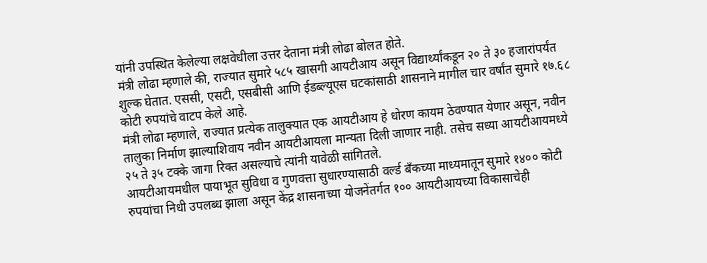यांनी उपस्थित केलेल्या लक्षवेधीला उत्तर देताना मंत्री लोढा बोलत होते.
मंत्री लोढा म्हणाले की, राज्यात सुमारे ५८५ खासगी आयटीआय असून विद्यार्थ्यांकडून २० ते ३० हजारांपर्यंत शुल्क घेतात. एससी, एसटी, एसबीसी आणि ईडब्ल्यूएस घटकांसाठी शासनाने मागील चार वर्षांत सुमारे १७.६८ कोटी रुपयांचे वाटप केले आहे.
मंत्री लोढा म्हणाले, राज्यात प्रत्येक तालुक्यात एक आयटीआय हे धोरण कायम ठेवण्यात येणार असून, नवीन तालुका निर्माण झाल्याशिवाय नवीन आयटीआयला मान्यता दिली जाणार नाही. तसेच सध्या आयटीआयमध्ये २५ ते ३५ टक्के जागा रिक्त असल्याचे त्यांनी यावेळी सांगितले.
आयटीआयमधील पायाभूत सुविधा व गुणवत्ता सुधारण्यासाठी वर्ल्ड बँकच्या माध्यमातून सुमारे १४०० कोटी रुपयांचा निधी उपलब्ध झाला असून केंद्र शासनाच्या योजनेंतर्गत १०० आयटीआयच्या विकासाचेही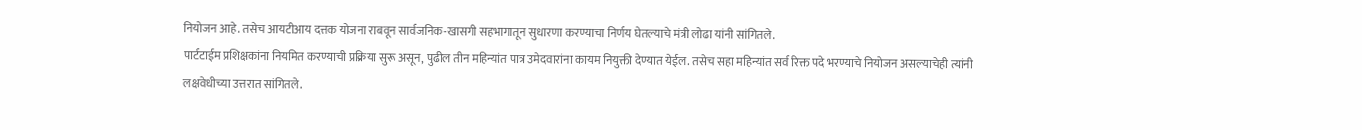नियोजन आहे. तसेच आयटीआय दत्तक योजना राबवून सार्वजनिक-खासगी सहभागातून सुधारणा करण्याचा निर्णय घेतल्याचे मंत्री लोढा यांनी सांगितले.
पार्टटाईम प्रशिक्षकांना नियमित करण्याची प्रक्रिया सुरू असून, पुढील तीन महिन्यांत पात्र उमेदवारांना कायम नियुक्ती देण्यात येईल. तसेच सहा महिन्यांत सर्व रिक्त पदे भरण्याचे नियोजन असल्याचेही त्यांनी लक्षवेधीच्या उत्तरात सांगितले.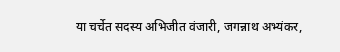या चर्चेत सदस्य अभिजीत वंजारी, जगन्नाथ अभ्यंकर,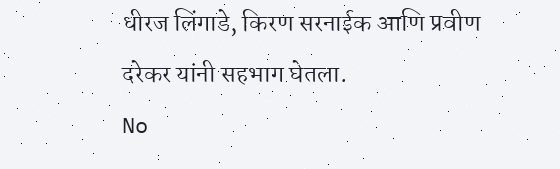धीरज लिंगाडे, किरण सरनाईक आणि प्रवीण दरेकर यांनी सहभाग घेतला.
No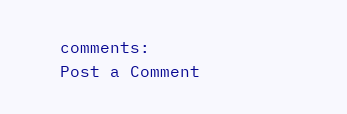comments:
Post a Comment